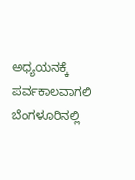ಅಧ್ಯಯನಕ್ಕೆ ಪರ್ವಕಾಲವಾಗಲಿ
ಬೆಂಗಳೂರಿನಲ್ಲಿ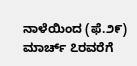ನಾಳೆಯಿಂದ (ಫೆ.೨೯) ಮಾರ್ಚ್ ೭ರವರೆಗೆ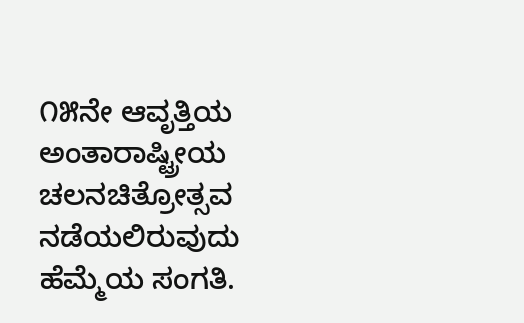೧೫ನೇ ಆವೃತ್ತಿಯ ಅಂತಾರಾಷ್ಟ್ರೀಯ ಚಲನಚಿತ್ರೋತ್ಸವ ನಡೆಯಲಿರುವುದು ಹೆಮ್ಮೆಯ ಸಂಗತಿ.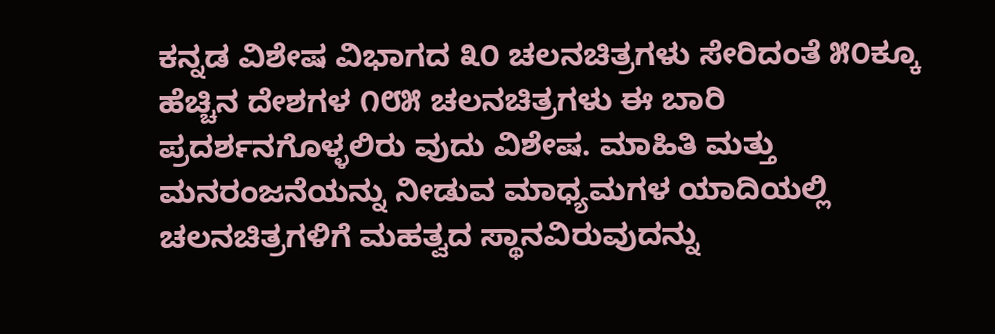ಕನ್ನಡ ವಿಶೇಷ ವಿಭಾಗದ ೩೦ ಚಲನಚಿತ್ರಗಳು ಸೇರಿದಂತೆ ೫೦ಕ್ಕೂ ಹೆಚ್ಚಿನ ದೇಶಗಳ ೧೮೫ ಚಲನಚಿತ್ರಗಳು ಈ ಬಾರಿ ಪ್ರದರ್ಶನಗೊಳ್ಳಲಿರು ವುದು ವಿಶೇಷ. ಮಾಹಿತಿ ಮತ್ತು ಮನರಂಜನೆಯನ್ನು ನೀಡುವ ಮಾಧ್ಯಮಗಳ ಯಾದಿಯಲ್ಲಿ ಚಲನಚಿತ್ರಗಳಿಗೆ ಮಹತ್ವದ ಸ್ಥಾನವಿರುವುದನ್ನು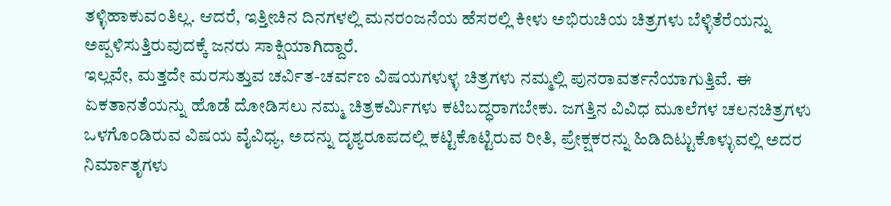ತಳ್ಳಿಹಾಕುವಂತಿಲ್ಲ. ಆದರೆ, ಇತ್ತೀಚಿನ ದಿನಗಳಲ್ಲಿ ಮನರಂಜನೆಯ ಹೆಸರಲ್ಲಿ ಕೀಳು ಅಭಿರುಚಿಯ ಚಿತ್ರಗಳು ಬೆಳ್ಳಿತೆರೆಯನ್ನು ಅಪ್ಪಳಿಸುತ್ತಿರುವುದಕ್ಕೆ ಜನರು ಸಾಕ್ಷಿಯಾಗಿದ್ದಾರೆ.
ಇಲ್ಲವೇ, ಮತ್ತದೇ ಮರಸುತ್ತುವ ಚರ್ವಿತ-ಚರ್ವಣ ವಿಷಯಗಳುಳ್ಳ ಚಿತ್ರಗಳು ನಮ್ಮಲ್ಲಿ ಪುನರಾವರ್ತನೆಯಾಗುತ್ತಿವೆ. ಈ ಏಕತಾನತೆಯನ್ನು ಹೊಡೆ ದೋಡಿಸಲು ನಮ್ಮ ಚಿತ್ರಕರ್ಮಿಗಳು ಕಟಿಬದ್ಧರಾಗಬೇಕು. ಜಗತ್ತಿನ ವಿವಿಧ ಮೂಲೆಗಳ ಚಲನಚಿತ್ರಗಳು ಒಳಗೊಂಡಿರುವ ವಿಷಯ ವೈವಿಧ್ಯ, ಅದನ್ನು ದೃಶ್ಯರೂಪದಲ್ಲಿ ಕಟ್ಟಿಕೊಟ್ಟಿರುವ ರೀತಿ, ಪ್ರೇಕ್ಷಕರನ್ನು ಹಿಡಿದಿಟ್ಟುಕೊಳ್ಳುವಲ್ಲಿ ಅದರ ನಿರ್ಮಾತೃಗಳು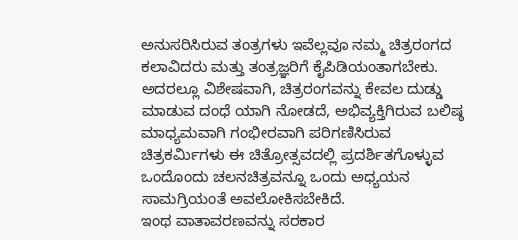ಅನುಸರಿಸಿರುವ ತಂತ್ರಗಳು ಇವೆಲ್ಲವೂ ನಮ್ಮ ಚಿತ್ರರಂಗದ ಕಲಾವಿದರು ಮತ್ತು ತಂತ್ರಜ್ಞರಿಗೆ ಕೈಪಿಡಿಯಂತಾಗಬೇಕು. ಅದರಲ್ಲೂ ವಿಶೇಷವಾಗಿ, ಚಿತ್ರರಂಗವನ್ನು ಕೇವಲ ದುಡ್ಡು ಮಾಡುವ ದಂಧೆ ಯಾಗಿ ನೋಡದೆ, ಅಭಿವ್ಯಕ್ತಿಗಿರುವ ಬಲಿಷ್ಠ ಮಾಧ್ಯಮವಾಗಿ ಗಂಭೀರವಾಗಿ ಪರಿಗಣಿಸಿರುವ ಚಿತ್ರಕರ್ಮಿಗಳು ಈ ಚಿತ್ರೋತ್ಸವದಲ್ಲಿ ಪ್ರದರ್ಶಿತಗೊಳ್ಳುವ ಒಂದೊಂದು ಚಲನಚಿತ್ರವನ್ನೂ ಒಂದು ಅಧ್ಯಯನ ಸಾಮಗ್ರಿಯಂತೆ ಅವಲೋಕಿಸಬೇಕಿದೆ.
ಇಂಥ ವಾತಾವರಣವನ್ನು ಸರಕಾರ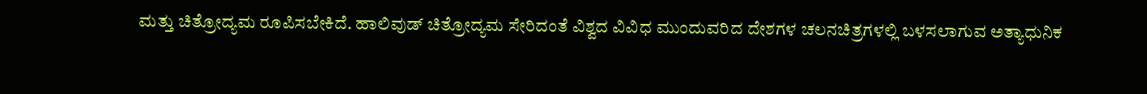ಮತ್ತು ಚಿತ್ರೋದ್ಯಮ ರೂಪಿಸಬೇಕಿದೆ. ಹಾಲಿವುಡ್ ಚಿತ್ರೋದ್ಯಮ ಸೇರಿದಂತೆ ವಿಶ್ವದ ವಿವಿಧ ಮುಂದುವರಿದ ದೇಶಗಳ ಚಲನಚಿತ್ರಗಳಲ್ಲಿ ಬಳಸಲಾಗುವ ಅತ್ಯಾಧುನಿಕ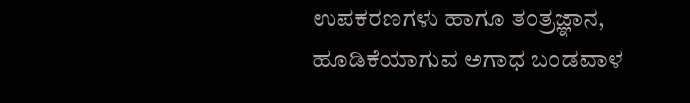ಉಪಕರಣಗಳು ಹಾಗೂ ತಂತ್ರಜ್ಞಾನ, ಹೂಡಿಕೆಯಾಗುವ ಅಗಾಧ ಬಂಡವಾಳ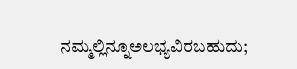ನಮ್ಮಲ್ಲಿನ್ನೂಅಲಭ್ಯವಿರಬಹುದು;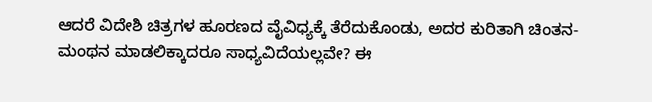ಆದರೆ ವಿದೇಶಿ ಚಿತ್ರಗಳ ಹೂರಣದ ವೈವಿಧ್ಯಕ್ಕೆ ತೆರೆದುಕೊಂಡು, ಅದರ ಕುರಿತಾಗಿ ಚಿಂತನ-ಮಂಥನ ಮಾಡಲಿಕ್ಕಾದರೂ ಸಾಧ್ಯವಿದೆಯಲ್ಲವೇ? ಈ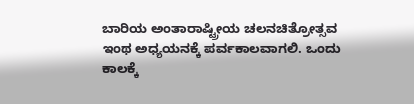ಬಾರಿಯ ಅಂತಾರಾಷ್ಟ್ರೀಯ ಚಲನಚಿತ್ರೋತ್ಸವ ಇಂಥ ಅಧ್ಯಯನಕ್ಕೆ ಪರ್ವಕಾಲವಾಗಲಿ. ಒಂದು ಕಾಲಕ್ಕೆ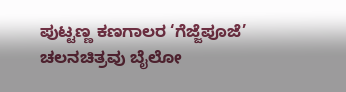ಪುಟ್ಟಣ್ಣ ಕಣಗಾಲರ ‘ಗೆಜ್ಜೆಪೂಜೆ’ ಚಲನಚಿತ್ರವು ಬೈಲೋ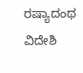ರಷ್ಯಾದಂಥ ವಿದೇಶಿ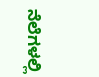ನೆಲೆಗಳಲ್ಲಿ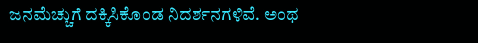ಜನಮೆಚ್ಚುಗೆ ದಕ್ಕಿಸಿಕೊಂಡ ನಿದರ್ಶನಗಳಿವೆ. ಅಂಥ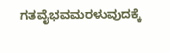ಗತವೈಭವಮರಳುವುದಕ್ಕೆ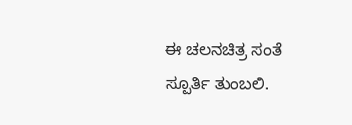ಈ ಚಲನಚಿತ್ರ ಸಂತೆ ಸ್ಪೂರ್ತಿ ತುಂಬಲಿ.